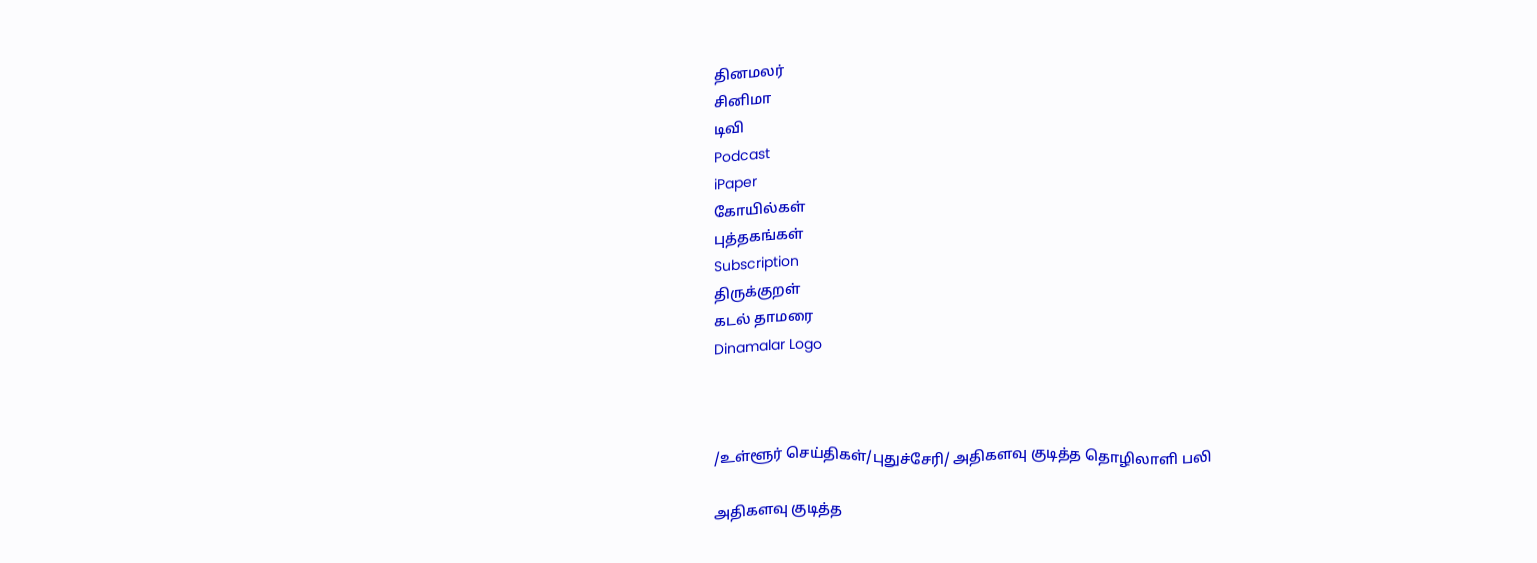தினமலர்
சினிமா
டிவி
Podcast
iPaper
கோயில்கள்
புத்தகங்கள்
Subscription
திருக்குறள்
கடல் தாமரை
Dinamalar Logo



/உள்ளூர் செய்திகள்/புதுச்சேரி/ அதிகளவு குடித்த தொழிலாளி பலி

அதிகளவு குடித்த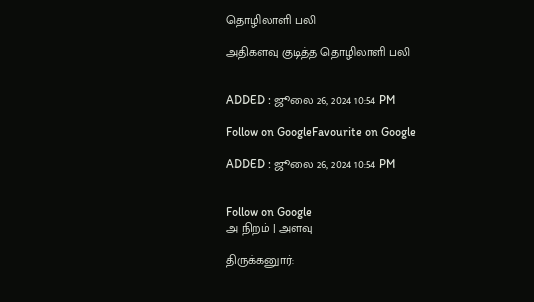தொழிலாளி பலி

அதிகளவு குடித்த தொழிலாளி பலி


ADDED : ஜூலை 26, 2024 10:54 PM

Follow on GoogleFavourite on Google

ADDED : ஜூலை 26, 2024 10:54 PM


Follow on Google
அ நிறம் | அளவு

திருக்கனுார்: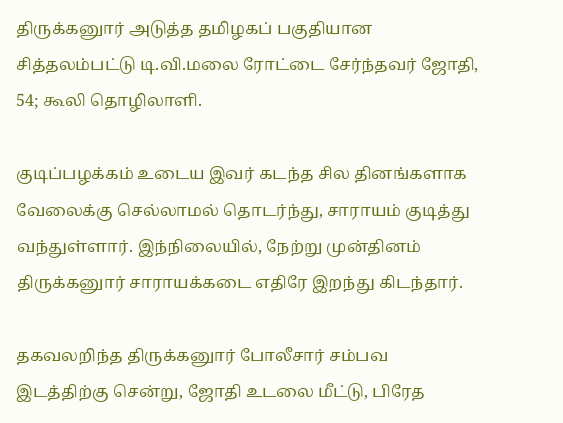திருக்கனுார் அடுத்த தமிழகப் பகுதியான சித்தலம்பட்டு டி.வி.மலை ரோட்டை சேர்ந்தவர் ஜோதி, 54; கூலி தொழிலாளி.

குடிப்பழக்கம் உடைய இவர் கடந்த சில தினங்களாக வேலைக்கு செல்லாமல் தொடர்ந்து, சாராயம் குடித்து வந்துள்ளார். இந்நிலையில், நேற்று முன்தினம் திருக்கனுார் சாராயக்கடை எதிரே இறந்து கிடந்தார்.

தகவலறிந்த திருக்கனுார் போலீசார் சம்பவ இடத்திற்கு சென்று, ஜோதி உடலை மீட்டு, பிரேத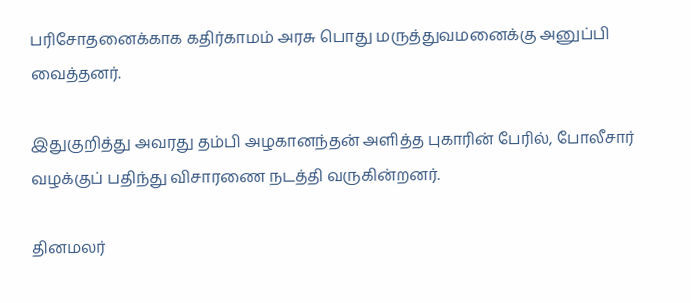பரிசோதனைக்காக கதிர்காமம் அரசு பொது மருத்துவமனைக்கு அனுப்பி வைத்தனர்.

இதுகுறித்து அவரது தம்பி அழகானந்தன் அளித்த புகாரின் பேரில், போலீசார் வழக்குப் பதிந்து விசாரணை நடத்தி வருகின்றனர்.

தினமலர்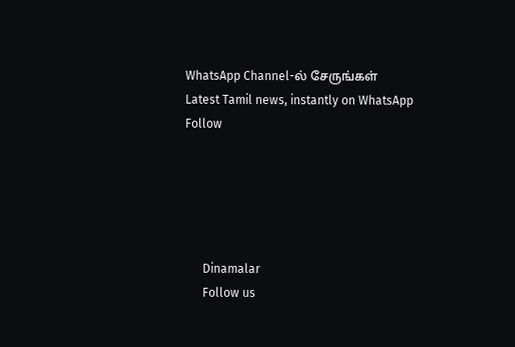WhatsApp Channel-ல் சேருங்கள்
Latest Tamil news, instantly on WhatsApp
Follow





      Dinamalar
      Follow us